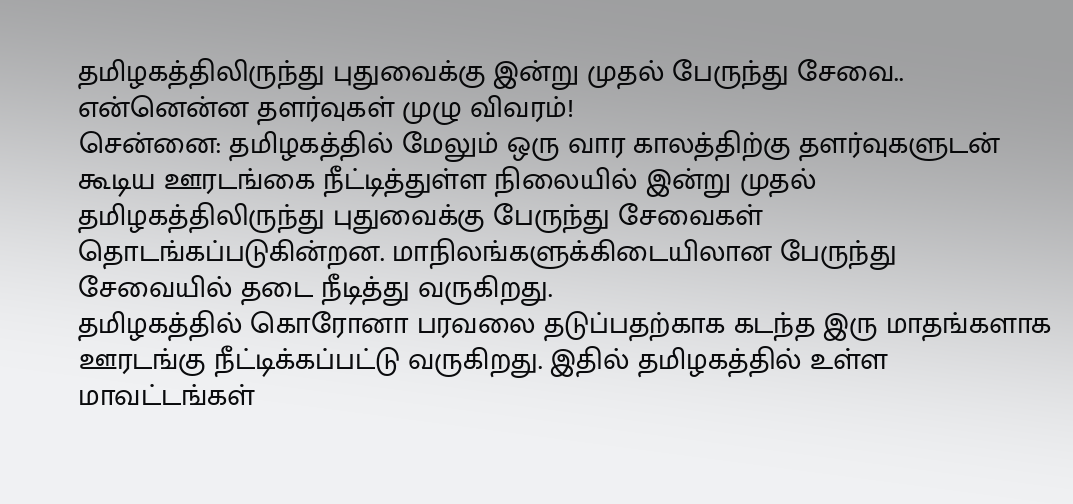தமிழகத்திலிருந்து புதுவைக்கு இன்று முதல் பேருந்து சேவை.. என்னென்ன தளர்வுகள் முழு விவரம்!
சென்னை: தமிழகத்தில் மேலும் ஒரு வார காலத்திற்கு தளர்வுகளுடன் கூடிய ஊரடங்கை நீட்டித்துள்ள நிலையில் இன்று முதல் தமிழகத்திலிருந்து புதுவைக்கு பேருந்து சேவைகள் தொடங்கப்படுகின்றன. மாநிலங்களுக்கிடையிலான பேருந்து சேவையில் தடை நீடித்து வருகிறது.
தமிழகத்தில் கொரோனா பரவலை தடுப்பதற்காக கடந்த இரு மாதங்களாக ஊரடங்கு நீட்டிக்கப்பட்டு வருகிறது. இதில் தமிழகத்தில் உள்ள மாவட்டங்கள்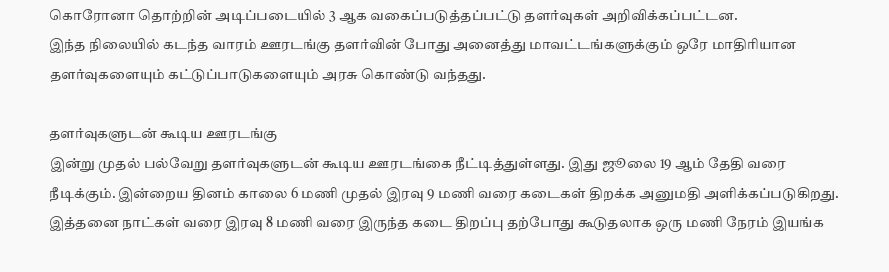கொரோனா தொற்றின் அடிப்படையில் 3 ஆக வகைப்படுத்தப்பட்டு தளர்வுகள் அறிவிக்கப்பட்டன.
இந்த நிலையில் கடந்த வாரம் ஊரடங்கு தளர்வின் போது அனைத்து மாவட்டங்களுக்கும் ஒரே மாதிரியான தளர்வுகளையும் கட்டுப்பாடுகளையும் அரசு கொண்டு வந்தது.

தளர்வுகளுடன் கூடிய ஊரடங்கு
இன்று முதல் பல்வேறு தளர்வுகளுடன் கூடிய ஊரடங்கை நீட்டித்துள்ளது. இது ஜூலை 19 ஆம் தேதி வரை நீடிக்கும். இன்றைய தினம் காலை 6 மணி முதல் இரவு 9 மணி வரை கடைகள் திறக்க அனுமதி அளிக்கப்படுகிறது. இத்தனை நாட்கள் வரை இரவு 8 மணி வரை இருந்த கடை திறப்பு தற்போது கூடுதலாக ஒரு மணி நேரம் இயங்க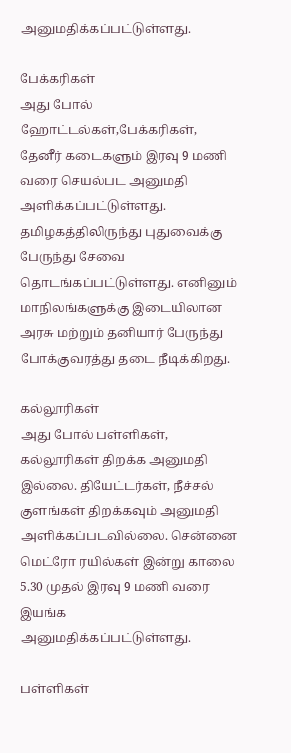அனுமதிக்கப்பட்டுள்ளது.

பேக்கரிகள்
அது போல் ஹோட்டல்கள்,பேக்கரிகள், தேனீர் கடைகளும் இரவு 9 மணி வரை செயல்பட அனுமதி அளிக்கப்பட்டுள்ளது. தமிழகத்திலிருந்து புதுவைக்கு பேருந்து சேவை தொடங்கப்பட்டுள்ளது. எனினும் மாநிலங்களுக்கு இடையிலான அரசு மற்றும் தனியார் பேருந்து போக்குவரத்து தடை நீடிக்கிறது.

கல்லூரிகள்
அது போல் பள்ளிகள், கல்லூரிகள் திறக்க அனுமதி இல்லை. தியேட்டர்கள், நீச்சல் குளங்கள் திறக்கவும் அனுமதி அளிக்கப்படவில்லை. சென்னை மெட்ரோ ரயில்கள் இன்று காலை 5.30 முதல் இரவு 9 மணி வரை இயங்க அனுமதிக்கப்பட்டுள்ளது.

பள்ளிகள்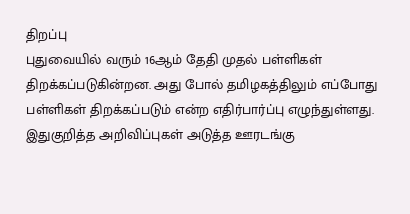திறப்பு
புதுவையில் வரும் 16ஆம் தேதி முதல் பள்ளிகள் திறக்கப்படுகின்றன. அது போல் தமிழகத்திலும் எப்போது பள்ளிகள் திறக்கப்படும் என்ற எதிர்பார்ப்பு எழுந்துள்ளது. இதுகுறித்த அறிவிப்புகள் அடுத்த ஊரடங்கு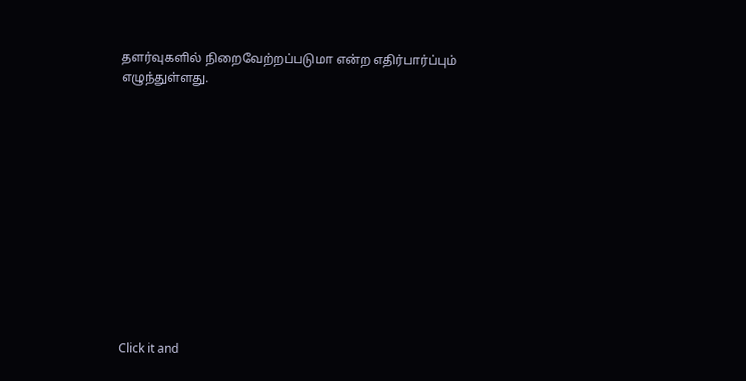தளர்வுகளில் நிறைவேற்றப்படுமா என்ற எதிர்பார்ப்பும் எழுந்துள்ளது.












Click it and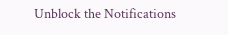Unblock the Notifications